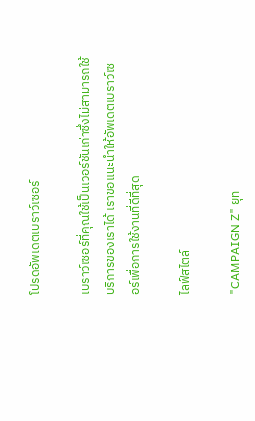โปรดอัพเดตเบราว์เซอร์

เบราว์เซอร์ที่คุณใช้เป็นเวอร์ชันเก่าซึ่งไม่สามารถใช้บริการของเราได้ เราขอแนะนำให้อัพเดตเบราว์เซอร์เพื่อการใช้งานที่ดีที่สุด

ไลฟ์สไตล์

"CAMPAIGN Z" ยุท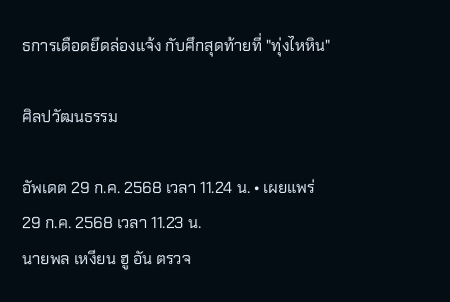ธการเดือดยึดล่องแจ้ง กับศึกสุดท้ายที่ "ทุ่งไหหิน"

ศิลปวัฒนธรรม

อัพเดต 29 ก.ค. 2568 เวลา 11.24 น. • เผยแพร่ 29 ก.ค. 2568 เวลา 11.23 น.
นายพล เหงียน ฮู อัน ตรวจ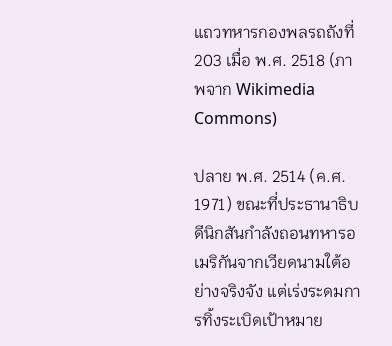แถวทหารกองพลรถถังที่ 203 เมื่อ พ.ศ. 2518 (ภาพจาก Wikimedia Commons)

ปลาย พ.ศ. 2514 (ค.ศ. 1971) ขณะที่ประธานาธิบดีนิกสันกำลังถอนทหารอเมริกันจากเวียดนามใต้อย่างจริงจัง แต่เร่งระดมการทิ้งระเบิดเป้าหมาย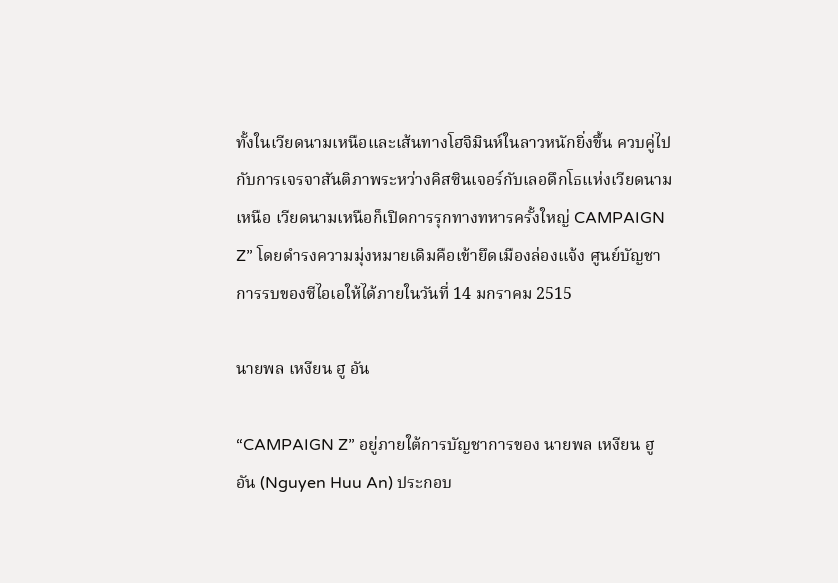ทั้งในเวียดนามเหนือและเส้นทางโฮจิมินห์ในลาวหนักยิ่งขึ้น ควบคู่ไปกับการเจรจาสันติภาพระหว่างคิสซินเจอร์กับเลอดึกโธแห่งเวียดนามเหนือ เวียดนามเหนือก็เปิดการรุกทางทหารครั้งใหญ่ CAMPAIGN Z” โดยดำรงความมุ่งหมายเดิมคือเข้ายึดเมืองล่องแจ้ง ศูนย์บัญชาการรบของซีไอเอให้ได้ภายในวันที่ 14 มกราคม 2515

นายพล เหงียน ฮู อัน

“CAMPAIGN Z” อยู่ภายใต้การบัญชาการของ นายพล เหงียน ฮู อัน (Nguyen Huu An) ประกอบ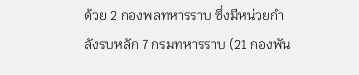ด้วย 2 กองพลทหารราบ ซึ่งมีหน่วยกำลังรบหลัก 7 กรมทหารราบ (21 กองพัน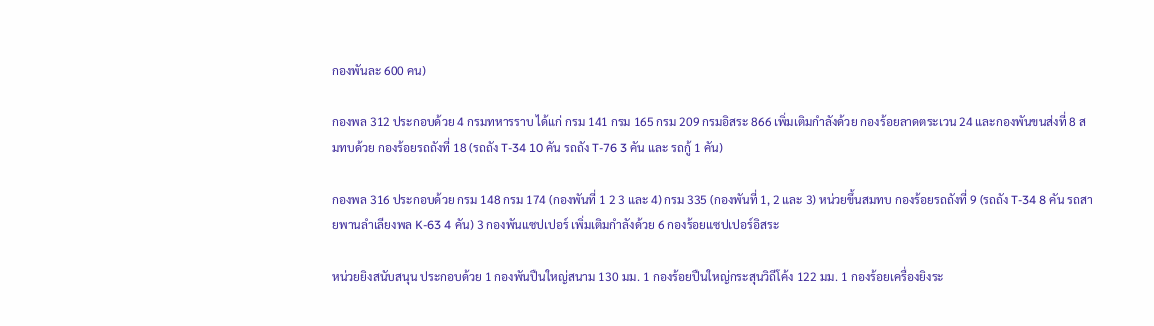กองพันละ 600 คน)

กองพล 312 ประกอบด้วย 4 กรมทหารราบ ได้แก่ กรม 141 กรม 165 กรม 209 กรมอิสระ 866 เพิ่มเติมกำลังด้วย กองร้อยลาดตระเวน 24 และกองพันขนส่งที่ 8 สมทบด้วย กองร้อยรถถังที่ 18 (รถถัง T-34 10 คัน รถถัง T-76 3 คัน และ รถกู้ 1 คัน)

กองพล 316 ประกอบด้วย กรม 148 กรม 174 (กองพันที่ 1 2 3 และ 4) กรม 335 (กองพันที่ 1, 2 และ 3) หน่วยขึ้นสมทบ กองร้อยรถถังที่ 9 (รถถัง T-34 8 คัน รถสายพานลำเลียงพล K-63 4 คัน) 3 กองพันแซปเปอร์ เพิ่มเติมกำลังด้วย 6 กองร้อยแซปเปอร์อิสระ

หน่วยยิงสนับสนุน ประกอบด้วย 1 กองพันปืนใหญ่สนาม 130 มม. 1 กองร้อยปืนใหญ่กระสุนวิถีโค้ง 122 มม. 1 กองร้อยเครื่องยิงระ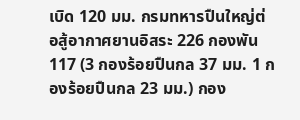เบิด 120 มม. กรมทหารปืนใหญ่ต่อสู้อากาศยานอิสระ 226 กองพัน 117 (3 กองร้อยปืนกล 37 มม. 1 กองร้อยปืนกล 23 มม.) กอง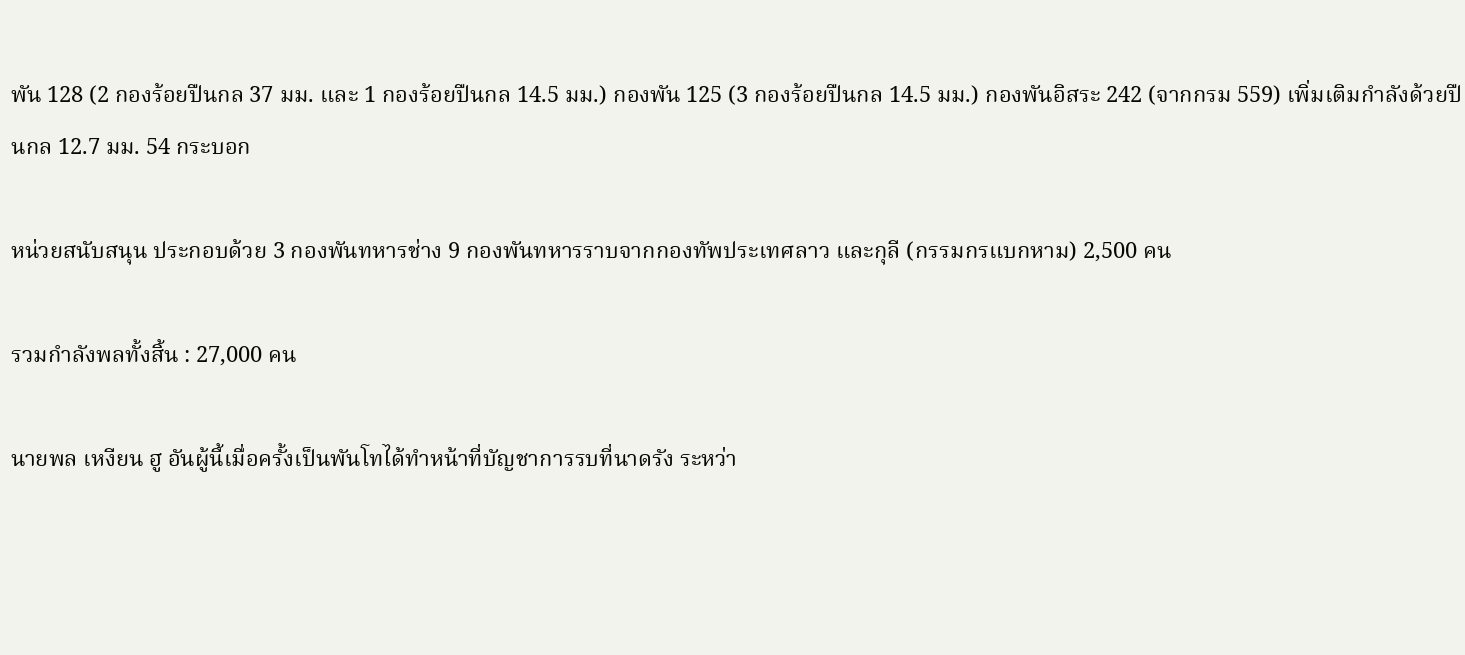พัน 128 (2 กองร้อยปืนกล 37 มม. และ 1 กองร้อยปืนกล 14.5 มม.) กองพัน 125 (3 กองร้อยปืนกล 14.5 มม.) กองพันอิสระ 242 (จากกรม 559) เพิ่มเติมกำลังด้วยปืนกล 12.7 มม. 54 กระบอก

หน่วยสนับสนุน ประกอบด้วย 3 กองพันทหารช่าง 9 กองพันทหารราบจากกองทัพประเทศลาว และกุลี (กรรมกรแบกหาม) 2,500 คน

รวมกำลังพลทั้งสิ้น : 27,000 คน

นายพล เหงียน ฮู อันผู้นี้เมื่อครั้งเป็นพันโทได้ทำหน้าที่บัญชาการรบที่นาดรัง ระหว่า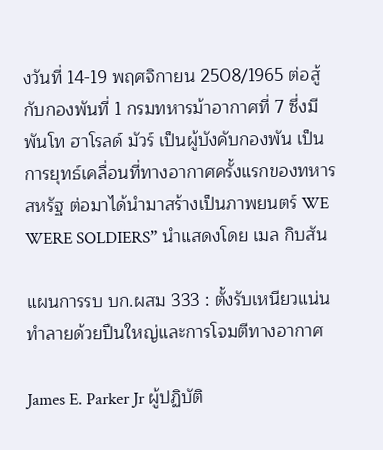งวันที่ 14-19 พฤศจิกายน 2508/1965 ต่อสู้กับกองพันที่ 1 กรมทหารม้าอากาศที่ 7 ซึ่งมี พันโท ฮาโรลด์ มัวร์ เป็นผู้บังคับกองพัน เป็นการยุทธ์เคลื่อนที่ทางอากาศครั้งแรกของทหารสหรัฐ ต่อมาได้นำมาสร้างเป็นภาพยนตร์ WE WERE SOLDIERS” นำแสดงโดย เมล กิบสัน

แผนการรบ บก.ผสม 333 : ตั้งรับเหนียวแน่น ทำลายด้วยปืนใหญ่และการโจมตีทางอากาศ

James E. Parker Jr ผู้ปฏิบัติ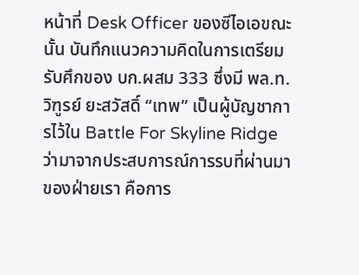หน้าที่ Desk Officer ของซีไอเอขณะนั้น บันทึกแนวความคิดในการเตรียมรับศึกของ บก.ผสม 333 ซึ่งมี พล.ท. วิฑูรย์ ยะสวัสดิ์ “เทพ” เป็นผู้บัญชาการไว้ใน Battle For Skyline Ridge ว่ามาจากประสบการณ์การรบที่ผ่านมาของฝ่ายเรา คือการ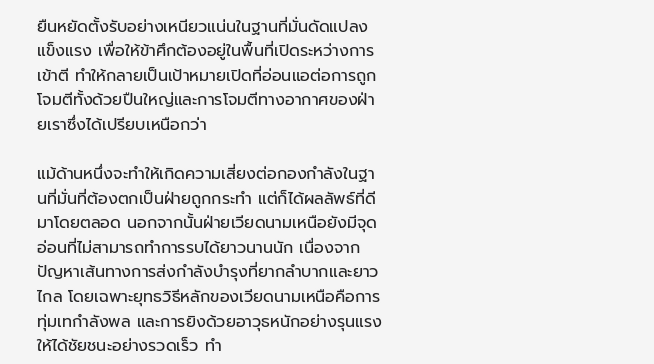ยืนหยัดตั้งรับอย่างเหนียวแน่นในฐานที่มั่นดัดแปลงแข็งแรง เพื่อให้ข้าศึกต้องอยู่ในพื้นที่เปิดระหว่างการเข้าตี ทำให้กลายเป็นเป้าหมายเปิดที่อ่อนแอต่อการถูกโจมตีทั้งด้วยปืนใหญ่และการโจมตีทางอากาศของฝ่ายเราซึ่งได้เปรียบเหนือกว่า

แม้ด้านหนึ่งจะทำให้เกิดความเสี่ยงต่อกองกำลังในฐานที่มั่นที่ต้องตกเป็นฝ่ายถูกกระทำ แต่ก็ได้ผลลัพธ์ที่ดีมาโดยตลอด นอกจากนั้นฝ่ายเวียดนามเหนือยังมีจุดอ่อนที่ไม่สามารถทำการรบได้ยาวนานนัก เนื่องจากปัญหาเส้นทางการส่งกำลังบำรุงที่ยากลำบากและยาวไกล โดยเฉพาะยุทธวิธีหลักของเวียดนามเหนือคือการทุ่มเทกำลังพล และการยิงด้วยอาวุธหนักอย่างรุนแรงให้ได้ชัยชนะอย่างรวดเร็ว ทำ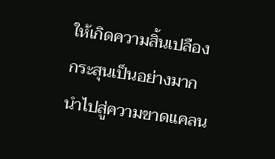ให้เกิดความสิ้นเปลืองกระสุนเป็นอย่างมาก นำไปสู่ความขาดแคลน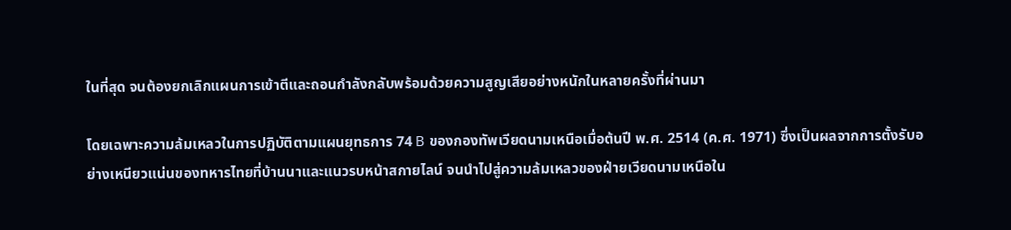ในที่สุด จนต้องยกเลิกแผนการเข้าตีและถอนกำลังกลับพร้อมด้วยความสูญเสียอย่างหนักในหลายครั้งที่ผ่านมา

โดยเฉพาะความล้มเหลวในการปฏิบัติตามแผนยุทธการ 74 B ของกองทัพเวียดนามเหนือเมื่อต้นปี พ.ศ. 2514 (ค.ศ. 1971) ซึ่งเป็นผลจากการตั้งรับอย่างเหนียวแน่นของทหารไทยที่บ้านนาและแนวรบหน้าสกายไลน์ จนนำไปสู่ความล้มเหลวของฝ่ายเวียดนามเหนือใน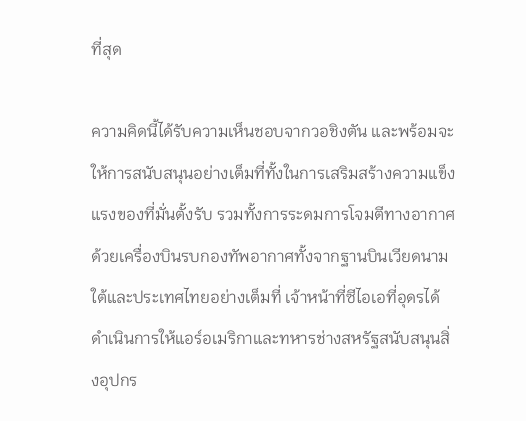ที่สุด

ความคิดนี้ได้รับความเห็นชอบจากวอชิงตัน และพร้อมจะให้การสนับสนุนอย่างเต็มที่ทั้งในการเสริมสร้างความแข็งแรงของที่มั่นตั้งรับ รวมทั้งการระดมการโจมตีทางอากาศ ด้วยเครื่องบินรบกองทัพอากาศทั้งจากฐานบินเวียดนามใต้และประเทศไทยอย่างเต็มที่ เจ้าหน้าที่ซีไอเอที่อุดรได้ดำเนินการให้แอร์อเมริกาและทหารช่างสหรัฐสนับสนุนสิ่งอุปกร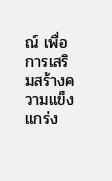ณ์ เพื่อการเสริมสร้างความแข็งแกร่ง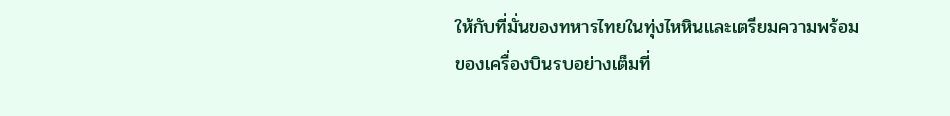ให้กับที่มั่นของทหารไทยในทุ่งไหหินและเตรียมความพร้อมของเครื่องบินรบอย่างเต็มที่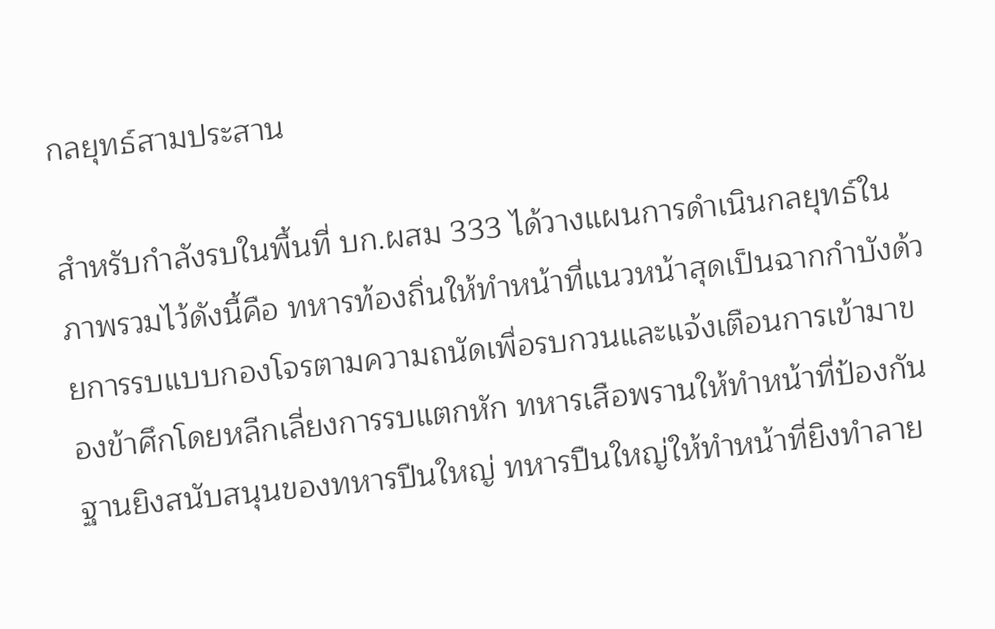กลยุทธ์สามประสาน

สำหรับกำลังรบในพื้นที่ บก.ผสม 333 ได้วางแผนการดำเนินกลยุทธ์ในภาพรวมไว้ดังนี้คือ ทหารท้องถิ่นให้ทำหน้าที่แนวหน้าสุดเป็นฉากกำบังด้วยการรบแบบกองโจรตามความถนัดเพื่อรบกวนและแจ้งเตือนการเข้ามาของข้าศึกโดยหลีกเลี่ยงการรบแตกหัก ทหารเสือพรานให้ทำหน้าที่ป้องกันฐานยิงสนับสนุนของทหารปืนใหญ่ ทหารปืนใหญ่ให้ทำหน้าที่ยิงทำลาย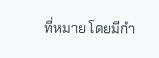ที่หมาย โดยมีกำ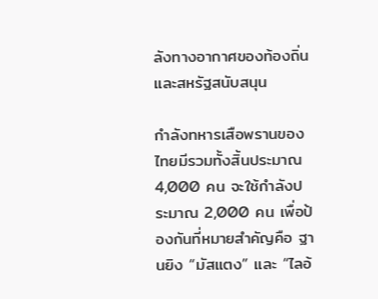ลังทางอากาศของท้องถิ่นและสหรัฐสนับสนุน

กำลังทหารเสือพรานของไทยมีรวมทั้งสิ้นประมาณ 4,000 คน จะใช้กำลังประมาณ 2,000 คน เพื่อป้องกันที่หมายสำคัญคือ ฐานยิง “มัสแตง” และ “ไลอ้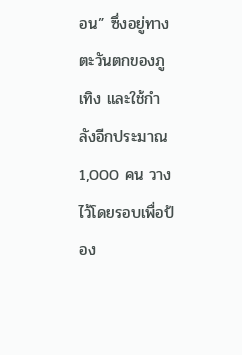อน” ซึ่งอยู่ทางตะวันตกของภูเทิง และใช้กำลังอีกประมาณ 1,000 คน วางไว้โดยรอบเพื่อป้อง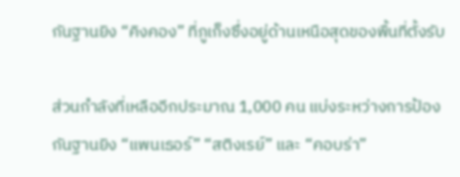กันฐานยิง “คิงคอง” ที่ภูเก็งซึ่งอยู่ด้านเหนือสุดของพื้นที่ตั้งรับ

ส่วนกำลังที่เหลืออีกประมาณ 1,000 คน แบ่งระหว่างการป้องกันฐานยิง “แพนเธอร์” “สติงเรย์” และ “คอบร่า”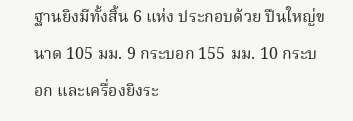ฐานยิงมีทั้งสิ้น 6 แห่ง ประกอบด้วย ปืนใหญ่ขนาด 105 มม. 9 กระบอก 155 มม. 10 กระบอก และเครื่องยิงระ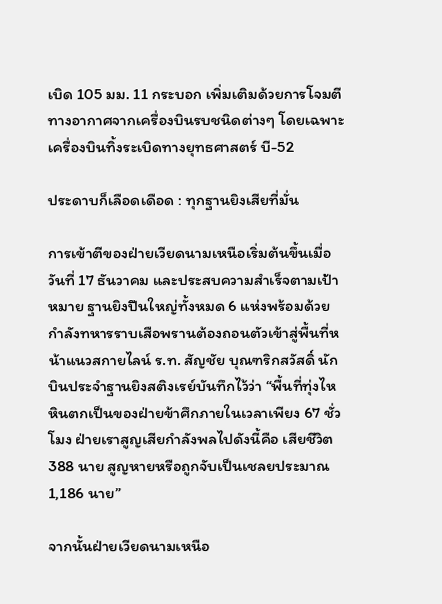เบิด 105 มม. 11 กระบอก เพิ่มเติมด้วยการโจมตีทางอากาศจากเครื่องบินรบชนิดต่างๆ โดยเฉพาะเครื่องบินทิ้งระเบิดทางยุทธศาสตร์ บี-52

ประดาบก็เลือดเดือด : ทุกฐานยิงเสียที่มั่น

การเข้าตีของฝ่ายเวียดนามเหนือเริ่มต้นขึ้นเมื่อวันที่ 17 ธันวาคม และประสบความสำเร็จตามเป้าหมาย ฐานยิงปืนใหญ่ทั้งหมด 6 แห่งพร้อมด้วยกำลังทหารราบเสือพรานต้องถอนตัวเข้าสู่พื้นที่หน้าแนวสกายไลน์ ร.ท. สัญชัย บุณฑริกสวัสดิ์ นักบินประจำฐานยิงสติงเรย์บันทึกไว้ว่า “พื้นที่ทุ่งไหหินตกเป็นของฝ่ายข้าศึกภายในเวลาเพียง 67 ชั่วโมง ฝ่ายเราสูญเสียกำลังพลไปดังนี้คือ เสียชีวิต 388 นาย สูญหายหรือถูกจับเป็นเชลยประมาณ 1,186 นาย”

จากนั้นฝ่ายเวียดนามเหนือ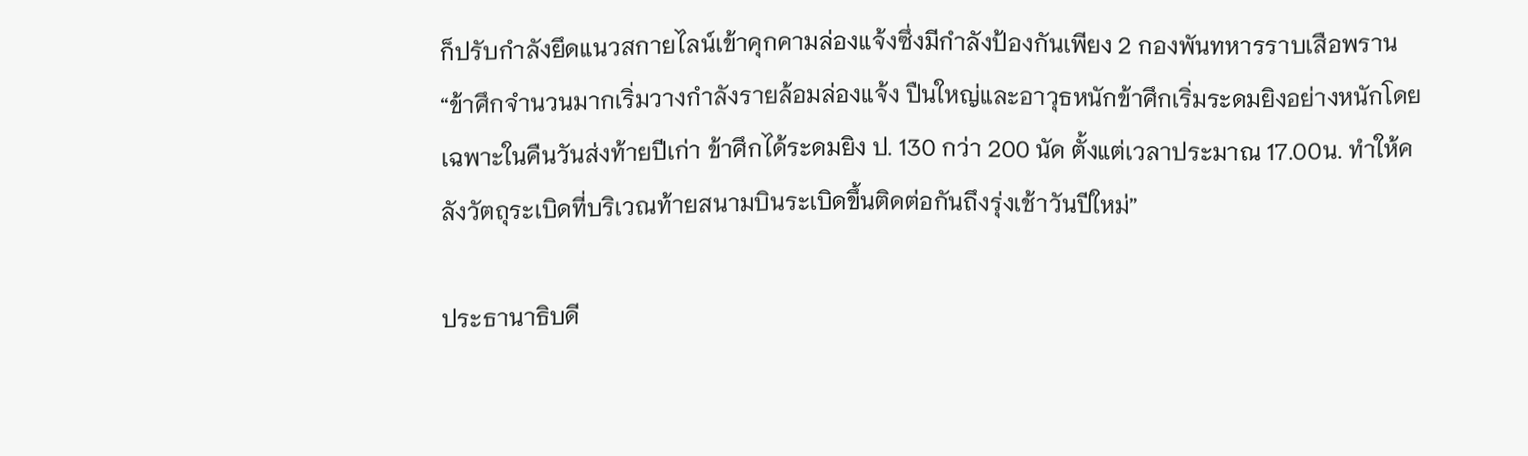ก็ปรับกำลังยึดแนวสกายไลน์เข้าคุกคามล่องแจ้งซึ่งมีกำลังป้องกันเพียง 2 กองพันทหารราบเสือพราน “ข้าศึกจำนวนมากเริ่มวางกำลังรายล้อมล่องแจ้ง ปืนใหญ่และอาวุธหนักข้าศึกเริ่มระดมยิงอย่างหนักโดยเฉพาะในคืนวันส่งท้ายปีเก่า ข้าศึกได้ระดมยิง ป. 130 กว่า 200 นัด ตั้งแต่เวลาประมาณ 17.00น. ทำให้คลังวัตถุระเบิดที่บริเวณท้ายสนามบินระเบิดขึ้นติดต่อกันถึงรุ่งเช้าวันปีใหม่”

ประธานาธิบดี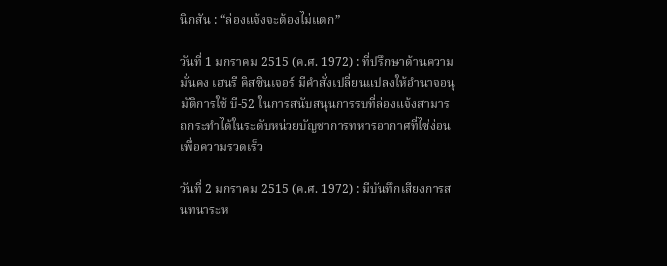นิกสัน : “ล่องแจ้งจะต้องไม่แตก”

วันที่ 1 มกราคม 2515 (ค.ศ. 1972) : ที่ปรึกษาด้านความมั่นคง เฮนรี คิสซินเจอร์ มีคำสั่งเปลี่ยนแปลงให้อำนาจอนุมัติการใช้ บี-52 ในการสนับสนุนการรบที่ล่องแจ้งสามารถกระทำได้ในระดับหน่วยบัญชาการทหารอากาศที่ไซ่ง่อนเพื่อความรวดเร็ว

วันที่ 2 มกราคม 2515 (ค.ศ. 1972) : มีบันทึกเสียงการสนทนาระห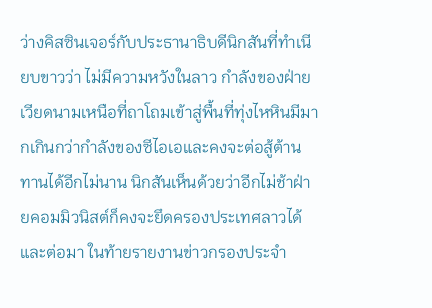ว่างคิสซินเจอร์กับประธานาธิบดีนิกสันที่ทำเนียบขาวว่า ไม่มีความหวังในลาว กำลังของฝ่ายเวียดนามเหนือที่ถาโถมเข้าสู่พื้นที่ทุ่งไหหินมีมากเกินกว่ากำลังของซีไอเอและคงจะต่อสู้ต้านทานได้อีกไม่นาน นิกสันเห็นด้วยว่าอีกไม่ช้าฝ่ายคอมมิวนิสต์ก็คงจะยึดครองประเทศลาวได้ และต่อมา ในท้ายรายงานข่าวกรองประจำ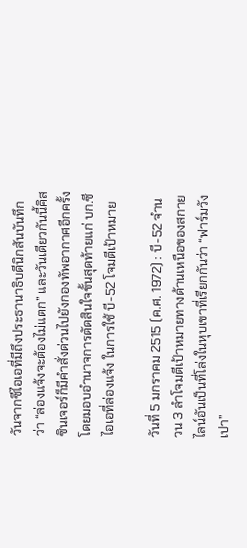วันจากซีไอเอที่มีถึงประธานาธิบดีนิกสันบันทึกว่า “ล่องแจ้งจะต้องไม่แตก” และวันเดียวกันนี้คิสซินเจอร์ก็มีคำสั่งด่วนไปยังกองทัพอากาศอีกครั้งโดยมอบอำนาจการตัดสินใจขั้นสุดท้ายแก่ บก.ซีไอเอที่ล่องแจ้ง ในการใช้ บี-52 โจมตีเป้าหมาย

วันที่ 5 มกราคม 2515 (ค.ศ. 1972) : บี-52 จำนวน 3 ลำโจมตีเป้าหมายทางด้านเหนือของสกายไลน์อันเป็นที่โล่งในหุบเขาที่เรียกกันว่า “ฟาร์มวังเปา”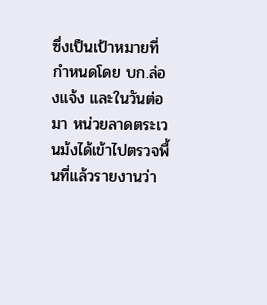ซึ่งเป็นเป้าหมายที่กำหนดโดย บก.ล่องแจ้ง และในวันต่อมา หน่วยลาดตระเวนม้งได้เข้าไปตรวจพื้นที่แล้วรายงานว่า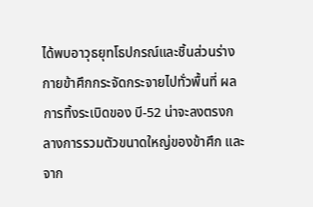ได้พบอาวุธยุทโธปกรณ์และชิ้นส่วนร่างกายข้าศึกกระจัดกระจายไปทั่วพื้นที่ ผลการทิ้งระเบิดของ บี-52 น่าจะลงตรงกลางการรวมตัวขนาดใหญ่ของข้าศึก และจาก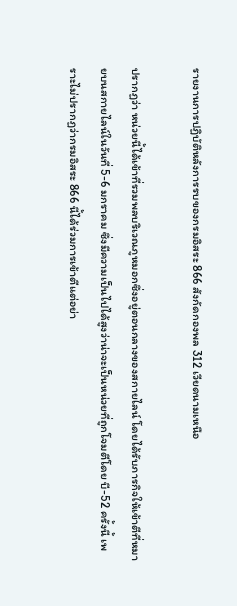รายงานการปฏิบัติหลังการรบของกรมอิสระ 866 สังกัดกองพล 312 เวียดนามเหนือ

ปรากฏว่า หน่วยนี้ได้เข้าที่รวมพลบริเวณภูหมอกซึ่งอยู่ตอนกลางของสกายไลน์ โดยได้รับภารกิจให้เข้าตีที่หมายบนสกายไลน์ในวันที่ 5-6 มกราคม ซึ่งมีความเป็นไปได้สูงว่าน่าจะเป็นหน่วยที่ถูกโจมตีโดย บี-52 ครั้งนี้ เพราะไม่ปรากฏว่ากรมอิสระ 866 นี้ได้ร่วมการเข้าตีแต่อย่า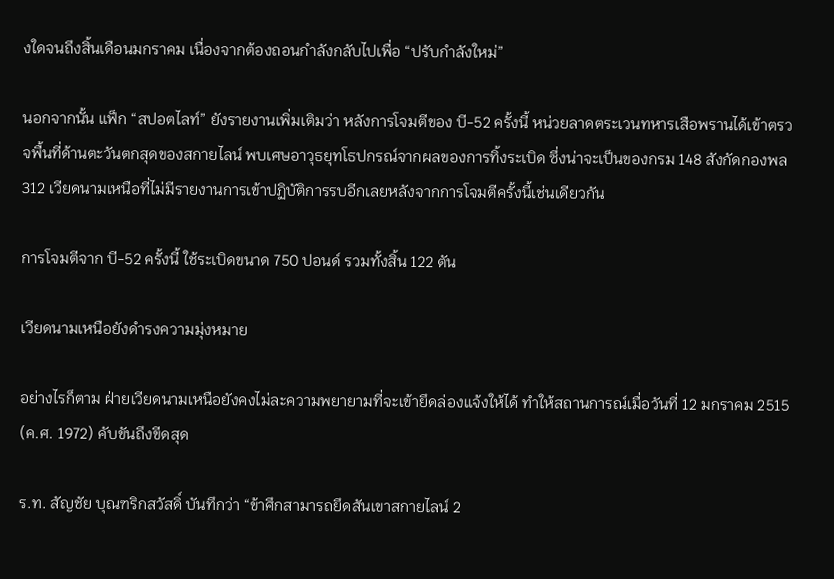งใดจนถึงสิ้นเดือนมกราคม เนื่องจากต้องถอนกำลังกลับไปเพื่อ “ปรับกำลังใหม่”

นอกจากนั้น แฟ็ก “สปอตไลท์” ยังรายงานเพิ่มเติมว่า หลังการโจมตีของ บี-52 ครั้งนี้ หน่วยลาดตระเวนทหารเสือพรานได้เข้าตรวจพื้นที่ด้านตะวันตกสุดของสกายไลน์ พบเศษอาวุธยุทโธปกรณ์จากผลของการทิ้งระเบิด ซึ่งน่าจะเป็นของกรม 148 สังกัดกองพล 312 เวียดนามเหนือที่ไม่มีรายงานการเข้าปฏิบัติการรบอีกเลยหลังจากการโจมตีครั้งนี้เช่นเดียวกัน

การโจมตีจาก บี-52 ครั้งนี้ ใช้ระเบิดขนาด 750 ปอนด์ รวมทั้งสิ้น 122 ตัน

เวียดนามเหนือยังดำรงความมุ่งหมาย

อย่างไรก็ตาม ฝ่ายเวียดนามเหนือยังคงไม่ละความพยายามที่จะเข้ายึดล่องแจ้งให้ได้ ทำให้สถานการณ์เมื่อวันที่ 12 มกราคม 2515 (ค.ศ. 1972) คับขันถึงขีดสุด

ร.ท. สัญชัย บุณฑริกสวัสดิ์ บันทึกว่า “ข้าศึกสามารถยึดสันเขาสกายไลน์ 2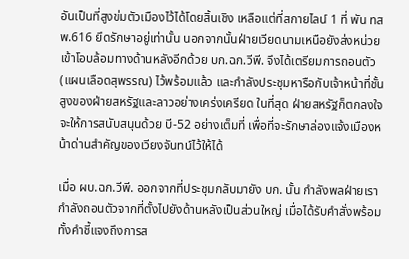อันเป็นที่สูงข่มตัวเมืองไว้ได้โดยสิ้นเชิง เหลือแต่ที่สกายไลน์ 1 ที่ พัน ทสพ.616 ยึดรักษาอยู่เท่านั้น นอกจากนั้นฝ่ายเวียดนามเหนือยังส่งหน่วยเข้าโอบล้อมทางด้านหลังอีกด้วย บก.ฉก.วีพี. จึงได้เตรียมการถอนตัว (แผนเลือดสุพรรณ) ไว้พร้อมแล้ว และกำลังประชุมหารือกับเจ้าหน้าที่ชั้นสูงของฝ่ายสหรัฐและลาวอย่างเคร่งเครียด ในที่สุด ฝ่ายสหรัฐก็ตกลงใจจะให้การสนับสนุนด้วย บี-52 อย่างเต็มที่ เพื่อที่จะรักษาล่องแจ้งเมืองหน้าด่านสำคัญของเวียงจันทน์ไว้ให้ได้

เมื่อ ผบ.ฉก.วีพี. ออกจากที่ประชุมกลับมายัง บก. นั้น กำลังพลฝ่ายเรากำลังถอนตัวจากที่ตั้งไปยังด้านหลังเป็นส่วนใหญ่ เมื่อได้รับคำสั่งพร้อมทั้งคำชี้แจงถึงการส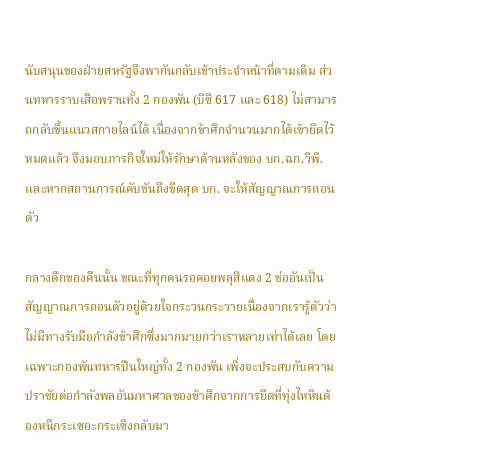นับสนุนของฝ่ายสหรัฐจึงพากันกลับเข้าประจำหน้าที่ตามเดิม ส่วนทหารราบเสือพรานทั้ง 2 กองพัน (บีซี 617 และ 618) ไม่สามารถกลับขึ้นแนวสกายไลน์ได้ เนื่องจากข้าศึกจำนวนมากได้เข้ายึดไว้หมดแล้ว จึงมอบภารกิจใหม่ให้รักษาด้านหลังของ บก.ฉก.วีพี. และหากสถานการณ์คับขันถึงขีดสุด บก. จะให้สัญญาณการถอนตัว

กลางดึกของคืนนั้น ขณะที่ทุกคนรอคอยพลุสีแดง 2 ช่ออันเป็นสัญญาณการถอนตัวอยู่ด้วยใจกระวนกระวายเนื่องจากเรารู้ตัวว่าไม่มีทางรับมือกำลังข้าศึกซึ่งมากมายกว่าเราหลายเท่าได้เลย โดยเฉพาะกองพันทหารปืนใหญ่ทั้ง 2 กองพัน เพิ่งจะประสบกับความปราชัยต่อกำลังพลอันมหาศาลของข้าศึกจากการยึดที่ทุ่งไหหินต้องหนีกระเซอะกระเซิงกลับมา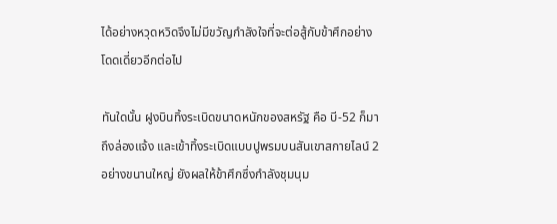ได้อย่างหวุดหวิดจึงไม่มีขวัญกำลังใจที่จะต่อสู้กับข้าศึกอย่างโดดเดี่ยวอีกต่อไป

ทันใดนั้น ฝูงบินทิ้งระเบิดขนาดหนักของสหรัฐ คือ บี-52 ก็มาถึงล่องแจ้ง และเข้าทิ้งระเบิดแบบปูพรมบนสันเขาสกายไลน์ 2 อย่างขนานใหญ่ ยังผลให้ข้าศึกซึ่งกำลังชุมนุม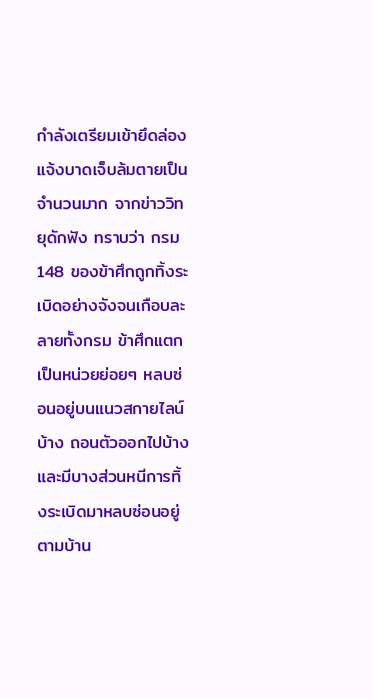กำลังเตรียมเข้ายึดล่องแจ้งบาดเจ็บล้มตายเป็นจำนวนมาก จากข่าววิทยุดักฟัง ทราบว่า กรม 148 ของข้าศึกถูกทิ้งระเบิดอย่างจังจนเกือบละลายทั้งกรม ข้าศึกแตกเป็นหน่วยย่อยๆ หลบซ่อนอยู่บนแนวสกายไลน์บ้าง ถอนตัวออกไปบ้าง และมีบางส่วนหนีการทิ้งระเบิดมาหลบซ่อนอยู่ตามบ้าน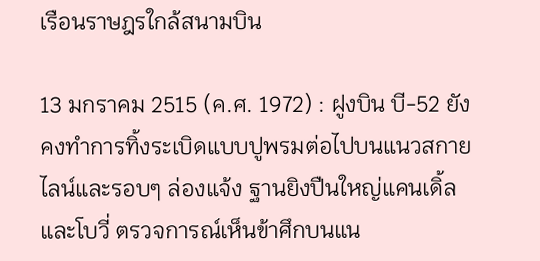เรือนราษฎรใกล้สนามบิน

13 มกราคม 2515 (ค.ศ. 1972) : ฝูงบิน บี-52 ยังคงทำการทิ้งระเบิดแบบปูพรมต่อไปบนแนวสกายไลน์และรอบๆ ล่องแจ้ง ฐานยิงปืนใหญ่แคนเดิ้ล และโบวี่ ตรวจการณ์เห็นข้าศึกบนแน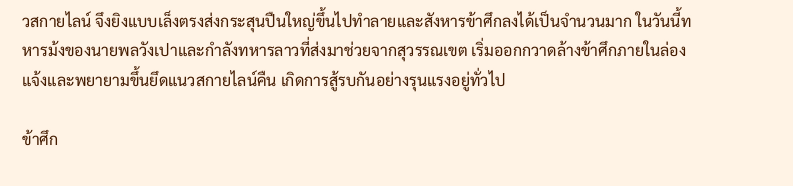วสกายไลน์ จึงยิงแบบเล็งตรงส่งกระสุนปืนใหญ่ขึ้นไปทำลายและสังหารข้าศึกลงได้เป็นจำนวนมาก ในวันนี้ทหารม้งของนายพลวังเปาและกำลังทหารลาวที่ส่งมาช่วยจากสุวรรณเขต เริ่มออกกวาดล้างข้าศึกภายในล่องแจ้งและพยายามขึ้นยึดแนวสกายไลน์คืน เกิดการสู้รบกันอย่างรุนแรงอยู่ทั่วไป

ข้าศึก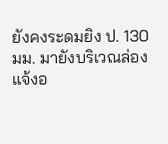ยังคงระดมยิง ป. 130 มม. มายังบริเวณล่องแจ้งอ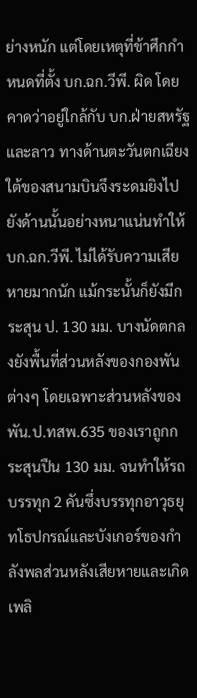ย่างหนัก แต่โดยเหตุที่ข้าศึกกำหนดที่ตั้ง บก.ฉก.วีพี. ผิด โดยคาดว่าอยู่ใกล้กับ บก.ฝ่ายสหรัฐและลาว ทางด้านตะวันตกเฉียงใต้ของสนามบินจึงระดมยิงไปยังด้านนั้นอย่างหนาแน่นทำให้ บก.ฉก.วีพี. ไม่ได้รับความเสียหายมากนัก แม้กระนั้นก็ยังมีกระสุน ป. 130 มม. บางนัดตกลงยังพื้นที่ส่วนหลังของกองพันต่างๆ โดยเฉพาะส่วนหลังของ พัน.ป.ทสพ.635 ของเราถูกกระสุนปืน 130 มม. จนทำให้รถบรรทุก 2 คันซึ่งบรรทุกอาวุธยุทโธปกรณ์และบังเกอร์ของกำลังพลส่วนหลังเสียหายและเกิดเพลิ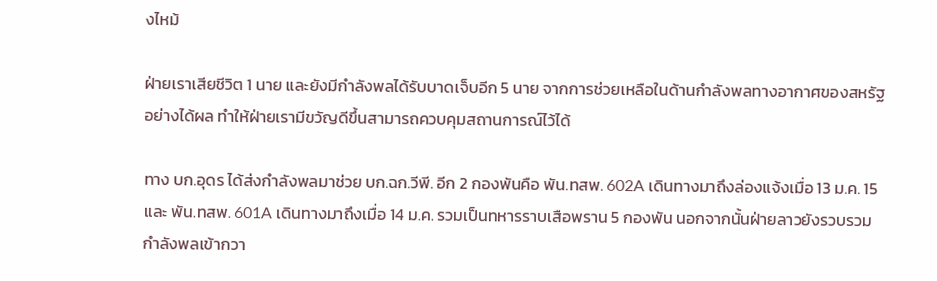งไหม้

ฝ่ายเราเสียชีวิต 1 นาย และยังมีกำลังพลได้รับบาดเจ็บอีก 5 นาย จากการช่วยเหลือในด้านกำลังพลทางอากาศของสหรัฐอย่างได้ผล ทำให้ฝ่ายเรามีขวัญดีขึ้นสามารถควบคุมสถานการณ์ไว้ได้

ทาง บก.อุดร ได้ส่งกำลังพลมาช่วย บก.ฉก.วีพี. อีก 2 กองพันคือ พัน.ทสพ. 602A เดินทางมาถึงล่องแจ้งเมื่อ 13 ม.ค. 15 และ พัน.ทสพ. 601A เดินทางมาถึงเมื่อ 14 ม.ค. รวมเป็นทหารราบเสือพราน 5 กองพัน นอกจากนั้นฝ่ายลาวยังรวบรวมกำลังพลเข้ากวา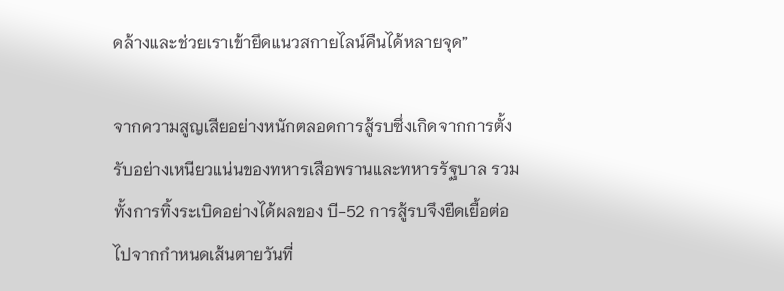ดล้างและช่วยเราเข้ายึดแนวสกายไลน์คืนได้หลายจุด”

จากความสูญเสียอย่างหนักตลอดการสู้รบซึ่งเกิดจากการตั้งรับอย่างเหนียวแน่นของทหารเสือพรานและทหารรัฐบาล รวมทั้งการทิ้งระเบิดอย่างได้ผลของ บี-52 การสู้รบจึงยืดเยื้อต่อไปจากกำหนดเส้นตายวันที่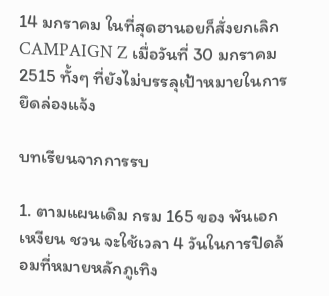14 มกราคม ในที่สุดฮานอยก็สั่งยกเลิก CAMPAIGN Z เมื่อวันที่ 30 มกราคม 2515 ทั้งๆ ที่ยังไม่บรรลุเป้าหมายในการยึดล่องแจ้ง

บทเรียนจากการรบ

1. ตามแผนเดิม กรม 165 ของ พันเอก เหงียน ชวน จะใช้เวลา 4 วันในการปิดล้อมที่หมายหลักภูเทิง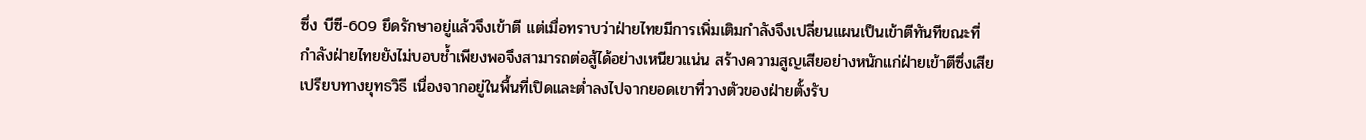ซึ่ง บีซี-609 ยึดรักษาอยู่แล้วจึงเข้าตี แต่เมื่อทราบว่าฝ่ายไทยมีการเพิ่มเติมกำลังจึงเปลี่ยนแผนเป็นเข้าตีทันทีขณะที่กำลังฝ่ายไทยยังไม่บอบช้ำเพียงพอจึงสามารถต่อสู้ได้อย่างเหนียวแน่น สร้างความสูญเสียอย่างหนักแก่ฝ่ายเข้าตีซึ่งเสียเปรียบทางยุทธวิธี เนื่องจากอยู่ในพื้นที่เปิดและต่ำลงไปจากยอดเขาที่วางตัวของฝ่ายตั้งรับ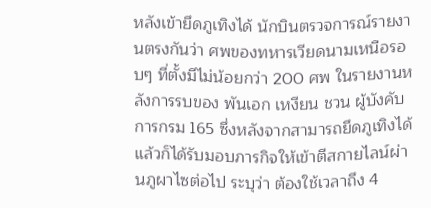หลังเข้ายึดภูเทิงได้ นักบินตรวจการณ์รายงานตรงกันว่า ศพของทหารเวียดนามเหนือรอบๆ ที่ตั้งมีไม่น้อยกว่า 200 ศพ ในรายงานหลังการรบของ พันเอก เหงียน ชวน ผู้บังคับการกรม 165 ซึ่งหลังจากสามารถยึดภูเทิงได้แล้วก็ได้รับมอบภารกิจให้เข้าตีสกายไลน์ผ่านภูผาไซต่อไป ระบุว่า ต้องใช้เวลาถึง 4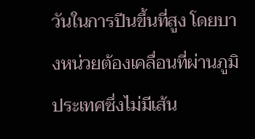วันในการปีนขึ้นที่สูง โดยบางหน่วยต้องเคลื่อนที่ผ่านภูมิประเทศซึ่งไม่มีเส้น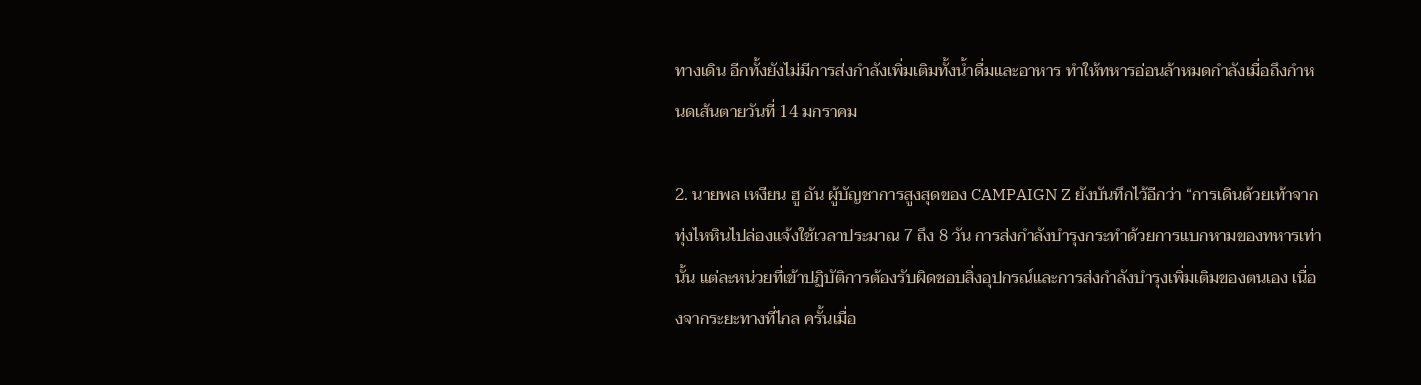ทางเดิน อีกทั้งยังไม่มีการส่งกำลังเพิ่มเติมทั้งน้ำดื่มและอาหาร ทำให้ทหารอ่อนล้าหมดกำลังเมื่อถึงกำหนดเส้นตายวันที่ 14 มกราคม

2. นายพล เหงียน ฮู อัน ผู้บัญชาการสูงสุดของ CAMPAIGN Z ยังบันทึกไว้อีกว่า “การเดินด้วยเท้าจากทุ่งไหหินไปล่องแจ้งใช้เวลาประมาณ 7 ถึง 8 วัน การส่งกำลังบำรุงกระทำด้วยการแบกหามของทหารเท่านั้น แต่ละหน่วยที่เข้าปฏิบัติการต้องรับผิดชอบสิ่งอุปกรณ์และการส่งกำลังบำรุงเพิ่มเติมของตนเอง เนื่องจากระยะทางที่ไกล ครั้นเมื่อ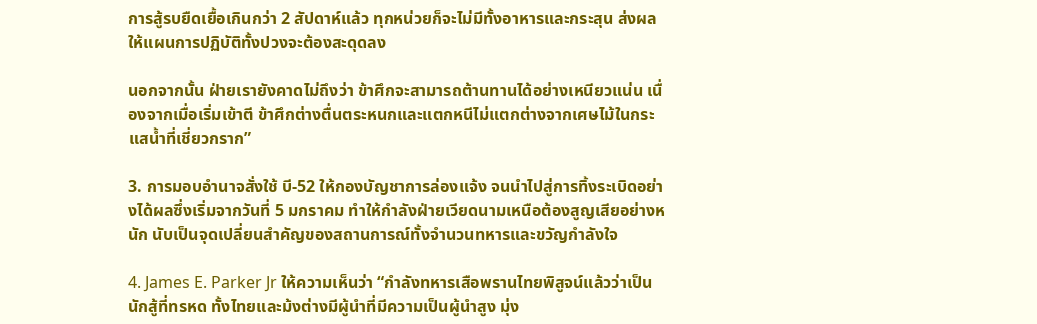การสู้รบยืดเยื้อเกินกว่า 2 สัปดาห์แล้ว ทุกหน่วยก็จะไม่มีทั้งอาหารและกระสุน ส่งผลให้แผนการปฏิบัติทั้งปวงจะต้องสะดุดลง

นอกจากนั้น ฝ่ายเรายังคาดไม่ถึงว่า ข้าศึกจะสามารถต้านทานได้อย่างเหนียวแน่น เนื่องจากเมื่อเริ่มเข้าตี ข้าศึกต่างตื่นตระหนกและแตกหนีไม่แตกต่างจากเศษไม้ในกระแสน้ำที่เชี่ยวกราก”

3. การมอบอำนาจสั่งใช้ บี-52 ให้กองบัญชาการล่องแจ้ง จนนำไปสู่การทิ้งระเบิดอย่างได้ผลซึ่งเริ่มจากวันที่ 5 มกราคม ทำให้กำลังฝ่ายเวียดนามเหนือต้องสูญเสียอย่างหนัก นับเป็นจุดเปลี่ยนสำคัญของสถานการณ์ทั้งจำนวนทหารและขวัญกำลังใจ

4. James E. Parker Jr ให้ความเห็นว่า “กำลังทหารเสือพรานไทยพิสูจน์แล้วว่าเป็นนักสู้ที่ทรหด ทั้งไทยและม้งต่างมีผู้นำที่มีความเป็นผู้นำสูง มุ่ง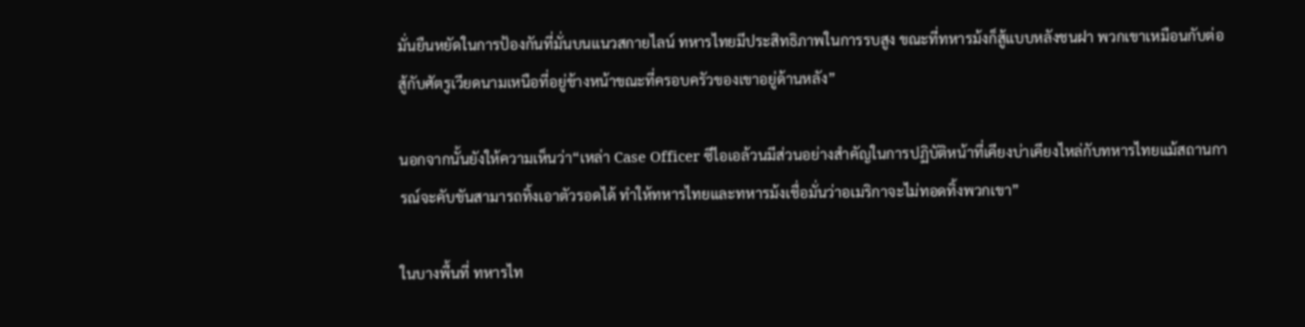มั่นยืนหยัดในการป้องกันที่มั่นบนแนวสกายไลน์ ทหารไทยมีประสิทธิภาพในการรบสูง ขณะที่ทหารม้งก็สู้แบบหลังชนฝา พวกเขาเหมือนกับต่อสู้กับศัตรูเวียดนามเหนือที่อยู่ข้างหน้าขณะที่ครอบครัวของเขาอยู่ด้านหลัง”

นอกจากนั้นยังให้ความเห็นว่า“เหล่า Case Officer ซีไอเอล้วนมีส่วนอย่างสำคัญในการปฏิบัติหน้าที่เคียงบ่าเคียงไหล่กับทหารไทยแม้สถานการณ์จะคับขันสามารถทิ้งเอาตัวรอดได้ ทำให้ทหารไทยและทหารม้งเชื่อมั่นว่าอเมริกาจะไม่ทอดทิ้งพวกเขา”

ในบางพื้นที่ ทหารไท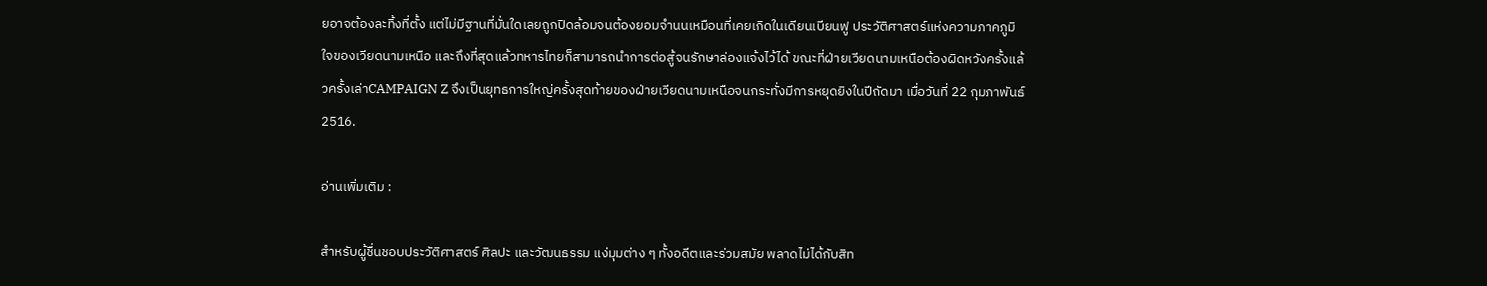ยอาจต้องละทิ้งที่ตั้ง แต่ไม่มีฐานที่มั่นใดเลยถูกปิดล้อมจนต้องยอมจำนนเหมือนที่เคยเกิดในเดียนเบียนฟู ประวัติศาสตร์แห่งความภาคภูมิใจของเวียดนามเหนือ และถึงที่สุดแล้วทหารไทยก็สามารถนำการต่อสู้จนรักษาล่องแจ้งไว้ได้ ขณะที่ฝ่ายเวียดนามเหนือต้องผิดหวังครั้งแล้วครั้งเล่าCAMPAIGN Z จึงเป็นยุทธการใหญ่ครั้งสุดท้ายของฝ่ายเวียดนามเหนือจนกระทั่งมีการหยุดยิงในปีถัดมา เมื่อวันที่ 22 กุมภาพันธ์ 2516.

อ่านเพิ่มเติม :

สำหรับผู้ชื่นชอบประวัติศาสตร์ ศิลปะ และวัฒนธรรม แง่มุมต่าง ๆ ทั้งอดีตและร่วมสมัย พลาดไม่ได้กับสิท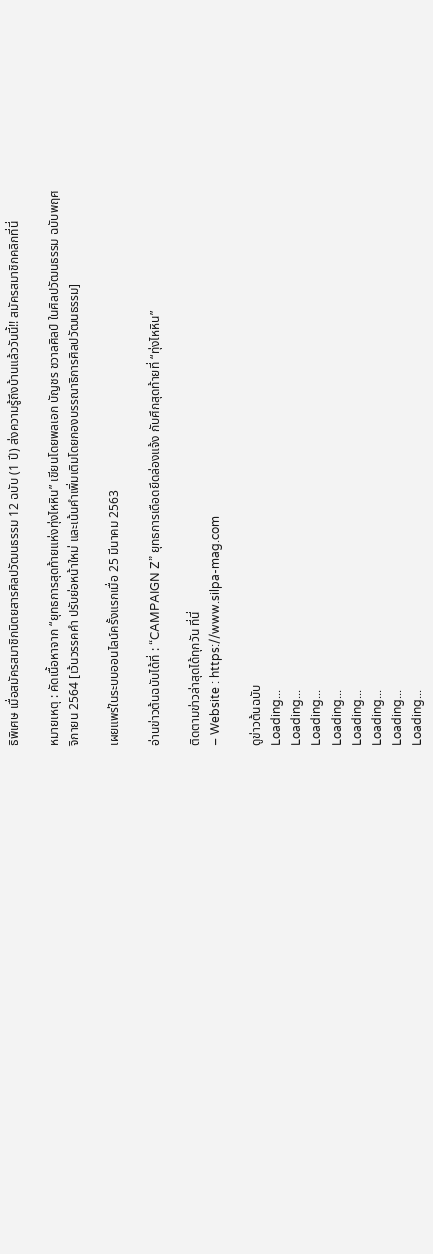ธิพิเศษ เมื่อสมัครสมาชิกนิตยสารศิลปวัฒนธรรม 12 ฉบับ (1 ปี) ส่งความรู้ถึงบ้านแล้ววันนี้!! สมัครสมาชิกคลิกที่นี่

หมายเหตุ : คัดเนื้อหาจาก “ยุทธการสุดท้ายแห่งทุ่งไหหิน” เขียนโดยพลเอก บัญชร ชวาลศิลป์ ในศิลปวัฒนธรรม ฉบับพฤศจิกายน 2564 [เว้นวรรคคำ ปรับย่อหน้าใหม่ และเน้นคำเพิ่มเติมโดยกองบรรณาธิการศิลปวัฒนธรรม]

เผยแพร่ในระบบออนไลน์ครั้งแรกเมื่อ 25 มีนาคม 2563

อ่านข่าวต้นฉบับได้ที่ : “CAMPAIGN Z” ยุทธการเดือดยึดล่องแจ้ง กับศึกสุดท้ายที่ “ทุ่งไหหิน”

ติดตามข่าวล่าสุดได้ทุกวัน ที่นี่
– Website : https://www.silpa-mag.com

ดูข่าวต้นฉบับ
Loading...
Loading...
Loading...
Loading...
Loading...
Loading...
Loading...
Loading...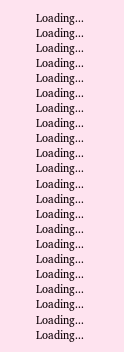Loading...
Loading...
Loading...
Loading...
Loading...
Loading...
Loading...
Loading...
Loading...
Loading...
Loading...
Loading...
Loading...
Loading...
Loading...
Loading...
Loading...
Loading...
Loading...
Loading...
Loading...
Loading...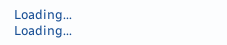Loading...
Loading...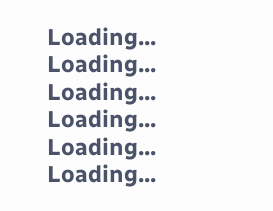Loading...
Loading...
Loading...
Loading...
Loading...
Loading...